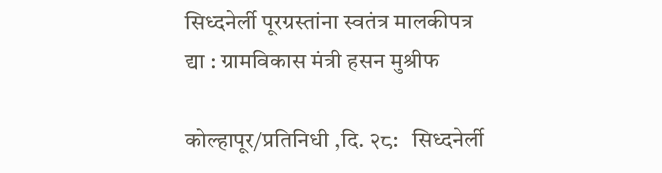सिध्दनेर्ली पूरग्रस्तांना स्वतंत्र मालकीपत्र द्या : ग्रामविकास मंत्री हसन मुश्रीफ

कोल्हापूर/प्रतिनिधी ,दि. २८:   सिध्दनेर्ली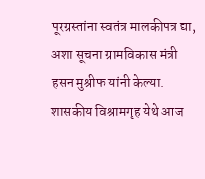पूरग्रस्तांना स्वतंत्र मालकीपत्र द्या, अशा सूचना ग्रामविकास मंत्री हसन मुश्रीफ यांनी केल्या. शासकीय विश्रामगृह येथे आज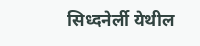सिध्दनेर्ली येथील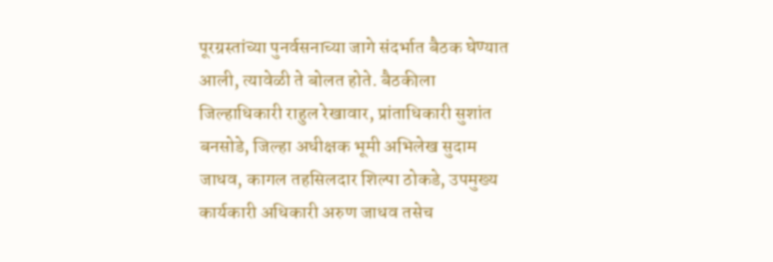पूरग्रस्तांच्या पुनर्वसनाच्या जागे संदर्भात बैठक घेण्यात आली, त्यावेळी ते बोलत होते. बैठकीला जिल्हाधिकारी राहुल रेखावार, प्रांताधिकारी सुशांत बनसोडे, जिल्हा अधीक्षक भूमी अभिलेख सुदाम जाधव, कागल तहसिलदार शिल्पा ठोकडे, उपमुख्य कार्यकारी अधिकारी अरुण जाधव तसेच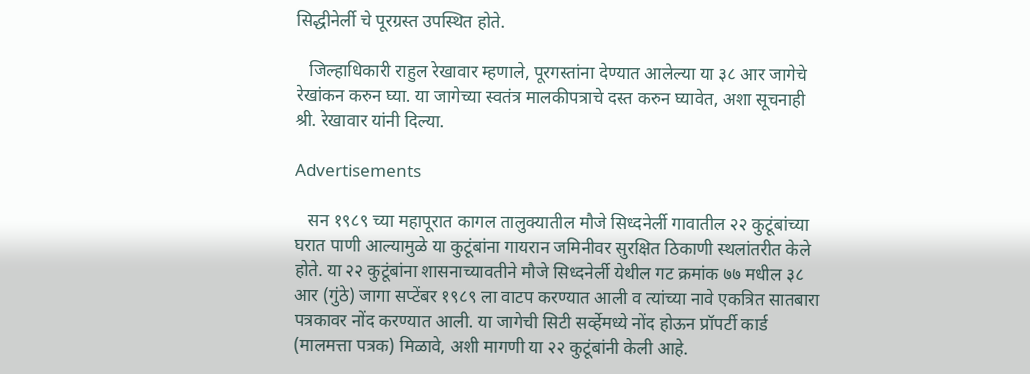सिद्धीनेर्ली चे पूरग्रस्त उपस्थित होते.

   जिल्हाधिकारी राहुल रेखावार म्हणाले, पूरगस्तांना देण्यात आलेल्या या ३८ आर जागेचे रेखांकन करुन घ्या. या जागेच्या स्वतंत्र मालकीपत्राचे दस्त करुन घ्यावेत, अशा सूचनाही श्री. रेखावार यांनी दिल्या.

Advertisements

   सन १९८९ च्या महापूरात कागल तालुक्यातील मौजे सिध्दनेर्ली गावातील २२ कुटूंबांच्या घरात पाणी आल्यामुळे या कुटूंबांना गायरान जमिनीवर सुरक्षित ठिकाणी स्थलांतरीत केले होते. या २२ कुटूंबांना शासनाच्यावतीने मौजे सिध्दनेर्ली येथील गट क्रमांक ७७ मधील ३८ आर (गुंठे) जागा सप्टेंबर १९८९ ला वाटप करण्यात आली व त्यांच्या नावे एकत्रित सातबारा पत्रकावर नोंद करण्यात आली. या जागेची सिटी सर्व्हेमध्ये नोंद होऊन प्रॉपर्टी कार्ड (मालमत्ता पत्रक) मिळावे, अशी मागणी या २२ कुटूंबांनी केली आहे.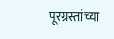पूरग्रस्तांच्या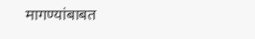मागण्यांबाबत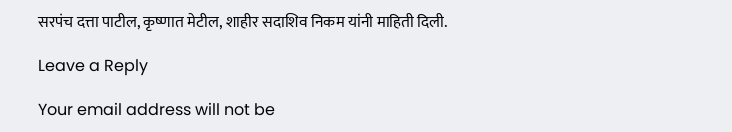सरपंच दत्ता पाटील, कृष्णात मेटील, शाहीर सदाशिव निकम यांनी माहिती दिली.

Leave a Reply

Your email address will not be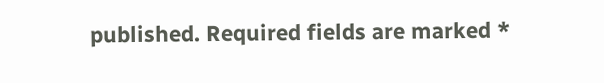published. Required fields are marked *